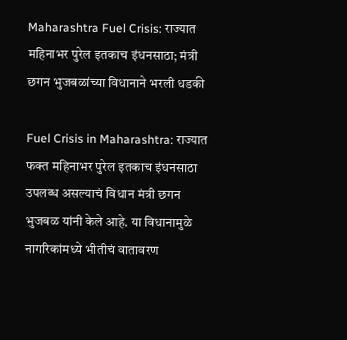Maharashtra Fuel Crisis: राज्यात महिनाभर पुरेल इतकाच इंधनसाठा; मंत्री छगन भुजबळांच्या विधानाने भरली धडकी

Fuel Crisis in Maharashtra: राज्यात फक्त महिनाभर पुरेल इतकाच इंधनसाठा उपलब्ध असल्याचं विधान मंत्री छगन भुजबळ यांनी केले आहे. या विधानामुळे नागरिकांमध्ये भीतीचं वातावरण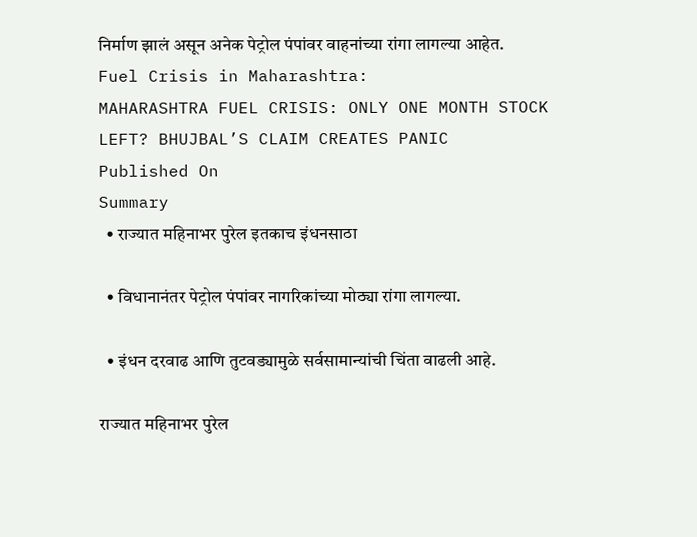निर्माण झालं असून अनेक पेट्रोल पंपांवर वाहनांच्या रांगा लागल्या आहेत.
Fuel Crisis in Maharashtra:
MAHARASHTRA FUEL CRISIS: ONLY ONE MONTH STOCK LEFT? BHUJBAL’S CLAIM CREATES PANIC
Published On
Summary
  • राज्यात महिनाभर पुरेल इतकाच इंधनसाठा

  • विधानानंतर पेट्रोल पंपांवर नागरिकांच्या मोठ्या रांगा लागल्या.

  • इंधन दरवाढ आणि तुटवड्यामुळे सर्वसामान्यांची चिंता वाढली आहे.

राज्यात महिनाभर पुरेल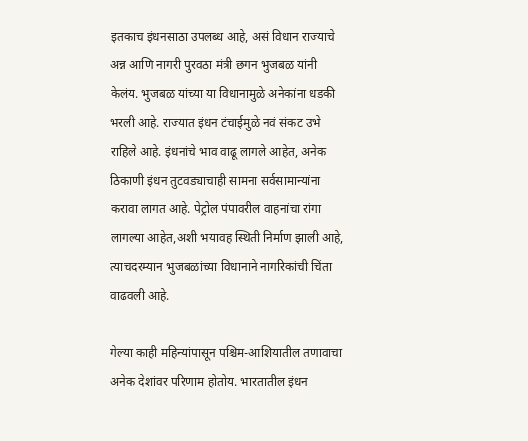इतकाच इंधनसाठा उपलब्ध आहे, असं विधान राज्याचे अन्न आणि नागरी पुरवठा मंत्री छगन भुजबळ यांनी केलंय. भुजबळ यांच्या या विधानामुळे अनेकांना धडकी भरली आहे. राज्यात इंधन टंचाईमुळे नवं संकट उभे राहिले आहे. इंधनांचे भाव वाढू लागले आहेत, अनेक ठिकाणी इंधन तुटवड्याचाही सामना सर्वसामान्यांना करावा लागत आहे. पेट्रोल पंपावरील वाहनांचा रांगा लागल्या आहेत,अशी भयावह स्थिती निर्माण झाली आहे, त्याचदरम्यान भुजबळांच्या विधानाने नागरिकांची चिंता वाढवली आहे.

गेल्या काही महिन्यांपासून पश्चिम-आशियातील तणावाचा अनेक देशांवर परिणाम होतोय. भारतातील इंधन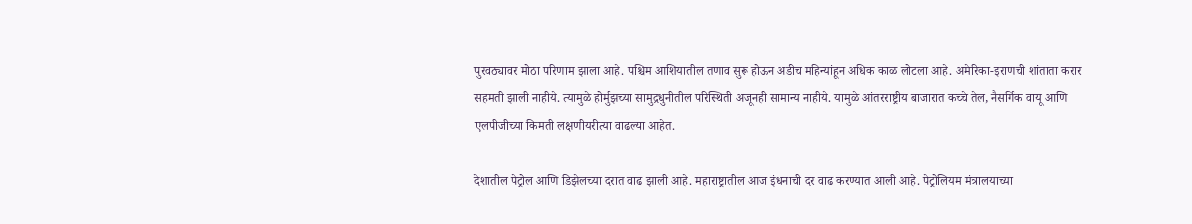पुरवठ्यावर मोठा परिणाम झाला आहे. पश्चिम आशियातील तणाव सुरू होऊन अडीच महिन्यांहून अधिक काळ लोटला आहे. अमेरिका-इराणची शांताता करार सहमती झाली नाहीये. त्यामुळे होर्मुझच्या सामुद्रधुनीतील परिस्थिती अजूनही सामान्य नाहीये. यामुळे आंतरराष्ट्रीय बाजारात कच्चे तेल, नैसर्गिक वायू आणि एलपीजीच्या किमती लक्षणीयरीत्या वाढल्या आहेत.

देशातील पेट्रोल आणि डिझेलच्या दरात वाढ झाली आहे. महाराष्ट्रातील आज इंधनाची दर वाढ करण्यात आली आहे. पेट्रोलियम मंत्रालयाच्या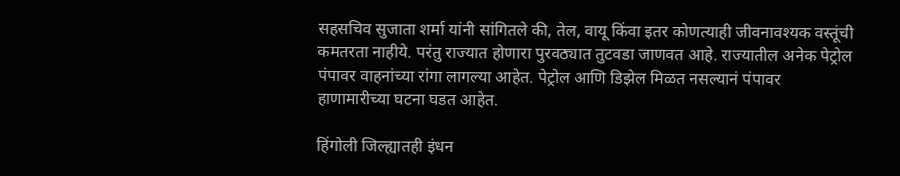सहसचिव सुजाता शर्मा यांनी सांगितले की, तेल, वायू किंवा इतर कोणत्याही जीवनावश्यक वस्तूंची कमतरता नाहीये. परंतु राज्यात होणारा पुरवठ्यात तुटवडा जाणवत आहे. राज्यातील अनेक पेट्रोल पंपावर वाहनांच्या रांगा लागल्या आहेत. पेट्रोल आणि डिझेल मिळत नसल्यानं पंपावर हाणामारीच्या घटना घडत आहेत.

हिंगोली जिल्ह्यातही इंधन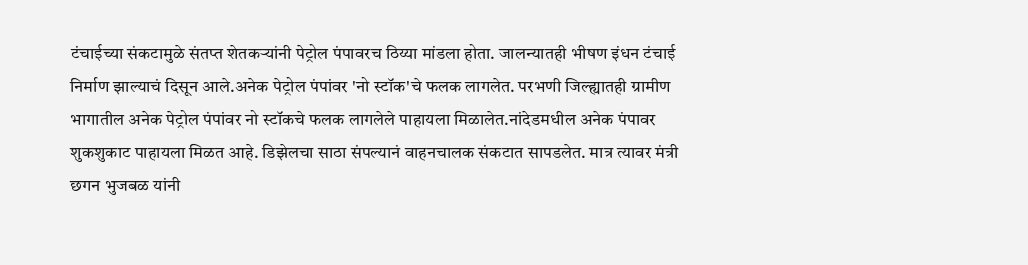टंचाईच्या संकटामुळे संतप्त शेतकऱ्यांनी पेट्रोल पंपावरच ठिय्या मांडला होता. जालन्यातही भीषण इंधन टंचाई निर्माण झाल्याचं दिसून आले.अनेक पेट्रोल पंपांवर 'नो स्टॉक'चे फलक लागलेत. परभणी जिल्ह्यातही ग्रामीण भागातील अनेक पेट्रोल पंपांवर नो स्टॉकचे फलक लागलेले पाहायला मिळालेत.नांदेडमधील अनेक पंपावर शुकशुकाट पाहायला मिळत आहे. डिझेलचा साठा संपल्यानं वाहनचालक संकटात सापडलेत. मात्र त्यावर मंत्री छगन भुजबळ यांनी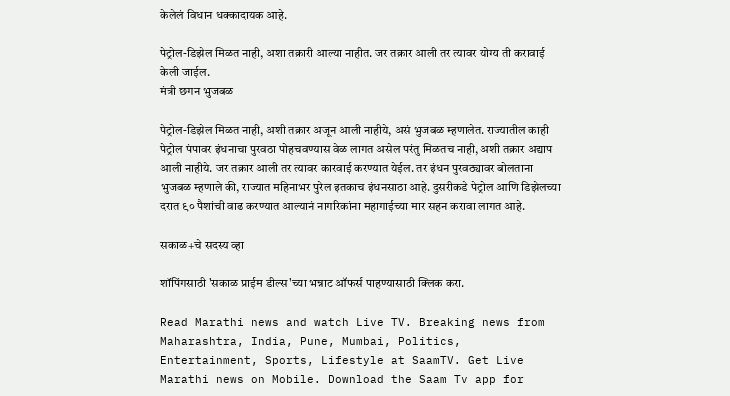केलेलं विधान धक्कादायक आहे.

पेट्रोल-डिझेल मिळत नाही, अशा तक्रारी आल्या नाहीत. जर तक्रार आली तर त्यावर योग्य ती करावाई केली जाईल.
मंत्री छगन भुजबळ

पेट्रोल-डिझेल मिळत नाही, अशी तक्रार अजून आली नाहीये, असं भुजबळ म्हणालेत. राज्यातील काही पेट्रोल पंपावर इंधनाचा पुरवठा पोहचवण्यास वेळ लागत असेल परंतु मिळतच नाही, अशी तक्रार अद्याप आली नाहीये. जर तक्रार आली तर त्यावर कारवाई करण्यात येईल. तर इंधन पुरवठ्यावर बोलताना भुजबळ म्हणाले की, राज्यात महिनाभर पुरेल इतकाच इंधनसाठा आहे. दुसरीकडे पेट्रोल आणि डिझेलच्या दरात ९० पैशांची वाढ करण्यात आल्यानं नागरिकांना महागाईच्या मार सहन करावा लागत आहे.

सकाळ+चे सदस्य व्हा

शॉपिंगसाठी 'सकाळ प्राईम डील्स'च्या भन्नाट ऑफर्स पाहण्यासाठी क्लिक करा.

Read Marathi news and watch Live TV. Breaking news from Maharashtra, India, Pune, Mumbai, Politics, Entertainment, Sports, Lifestyle at SaamTV. Get Live Marathi news on Mobile. Download the Saam Tv app for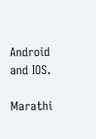Android and IOS.

Marathi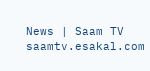News | Saam TV
saamtv.esakal.com